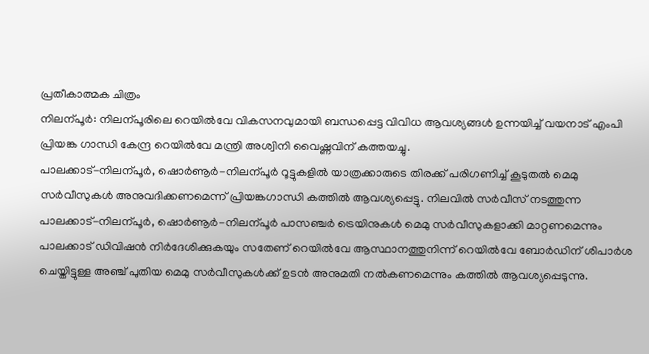പ്രതീകാത്മക ചിത്രം
നിലന്പൂർ: നിലന്പൂരിലെ റെയിൽവേ വികസനവുമായി ബന്ധപ്പെട്ട വിവിധ ആവശ്യങ്ങൾ ഉന്നയിച്ച് വയനാട് എംപി പ്രിയങ്ക ഗാന്ധി കേന്ദ്ര റെയിൽവേ മന്ത്രി അശ്വിനി വൈഷ്ണവിന് കത്തയച്ചു.
പാലക്കാട്-നിലന്പൂർ, ഷൊർണൂർ-നിലന്പൂർ റൂട്ടുകളിൽ യാത്രക്കാരുടെ തിരക്ക് പരിഗണിച്ച് കൂടുതൽ മെമു സർവീസുകൾ അനുവദിക്കണമെന്ന് പ്രിയങ്കഗാന്ധി കത്തിൽ ആവശ്യപ്പെട്ടു. നിലവിൽ സർവീസ് നടത്തുന്ന പാലക്കാട്-നിലന്പൂർ, ഷൊർണൂർ-നിലന്പൂർ പാസഞ്ചർ ട്രെയിനുകൾ മെമു സർവീസുകളാക്കി മാറ്റണമെന്നും പാലക്കാട് ഡിവിഷൻ നിർദേശിക്കുകയും സതേണ് റെയിൽവേ ആസ്ഥാനത്തുനിന്ന് റെയിൽവേ ബോർഡിന് ശിപാർശ ചെയ്തിട്ടുള്ള അഞ്ച് പുതിയ മെമു സർവീസുകൾക്ക് ഉടൻ അനുമതി നൽകണമെന്നും കത്തിൽ ആവശ്യപ്പെടുന്നു.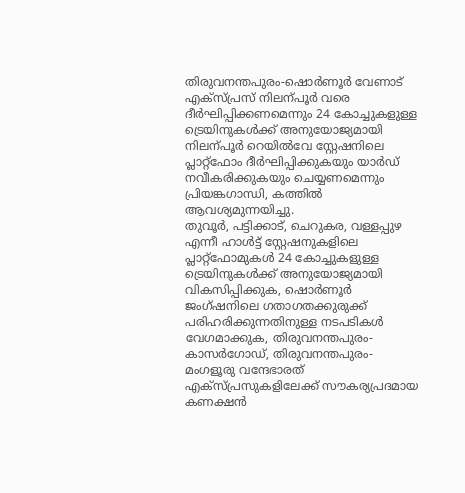തിരുവനന്തപുരം-ഷൊർണൂർ വേണാട് എക്സ്പ്രസ് നിലന്പൂർ വരെ ദീർഘിപ്പിക്കണമെന്നും 24 കോച്ചുകളുള്ള ട്രെയിനുകൾക്ക് അനുയോജ്യമായി നിലന്പൂർ റെയിൽവേ സ്റ്റേഷനിലെ പ്ലാറ്റ്ഫോം ദീർഘിപ്പിക്കുകയും യാർഡ് നവീകരിക്കുകയും ചെയ്യണമെന്നും പ്രിയങ്കഗാന്ധി, കത്തിൽ ആവശ്യമുന്നയിച്ചു.
തുവൂർ, പട്ടിക്കാട്, ചെറുകര, വള്ളപ്പുഴ എന്നീ ഹാൾട്ട് സ്റ്റേഷനുകളിലെ പ്ലാറ്റ്ഫോമുകൾ 24 കോച്ചുകളുള്ള ട്രെയിനുകൾക്ക് അനുയോജ്യമായി വികസിപ്പിക്കുക, ഷൊർണൂർ ജംഗ്ഷനിലെ ഗതാഗതക്കുരുക്ക് പരിഹരിക്കുന്നതിനുള്ള നടപടികൾ വേഗമാക്കുക, തിരുവനന്തപുരം-കാസർഗോഡ്, തിരുവനന്തപുരം-മംഗളൂരു വന്ദേഭാരത് എക്സ്പ്രസുകളിലേക്ക് സൗകര്യപ്രദമായ കണക്ഷൻ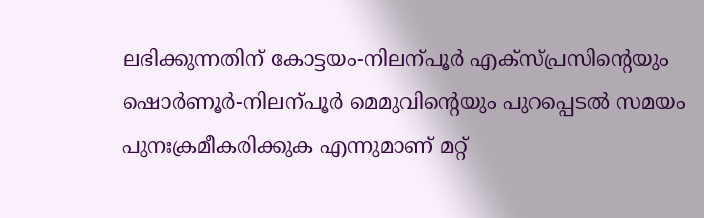ലഭിക്കുന്നതിന് കോട്ടയം-നിലന്പൂർ എക്സ്പ്രസിന്റെയും ഷൊർണൂർ-നിലന്പൂർ മെമുവിന്റെയും പുറപ്പെടൽ സമയം പുനഃക്രമീകരിക്കുക എന്നുമാണ് മറ്റ്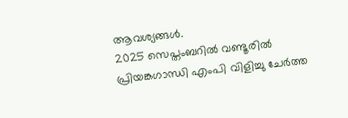ആവശ്യങ്ങൾ.
2025 സെപ്തംബറിൽ വണ്ടൂരിൽ പ്രിയങ്കഗാന്ധി എംപി വിളിച്ചു ചേർത്ത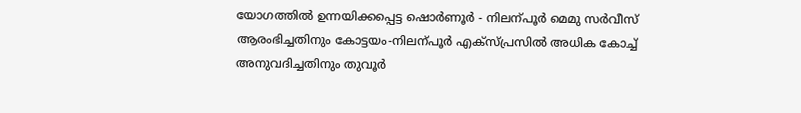യോഗത്തിൽ ഉന്നയിക്കപ്പെട്ട ഷൊർണൂർ - നിലന്പൂർ മെമു സർവീസ് ആരംഭിച്ചതിനും കോട്ടയം-നിലന്പൂർ എക്സ്പ്രസിൽ അധിക കോച്ച് അനുവദിച്ചതിനും തുവൂർ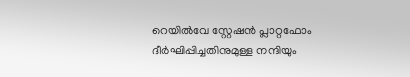റെയിൽവേ സ്റ്റേഷൻ പ്ലാറ്റഫോം ദീർഘിപ്പിച്ചതിനുമുള്ള നന്ദിയും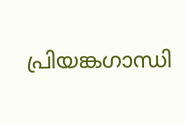പ്രിയങ്കഗാന്ധി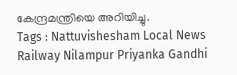കേന്ദ്രമന്ത്രിയെ അറിയിച്ചു.
Tags : Nattuvishesham Local News Railway Nilampur Priyanka Gandhi